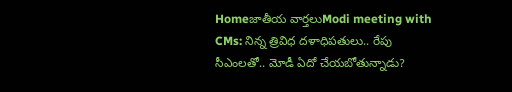Homeజాతీయ వార్తలుModi meeting with CMs: నిన్న త్రివిధ దళాధిపతులు.. రేపు సీఎంలతో.. మోడీ ఏదో చేయబోతున్నాడు?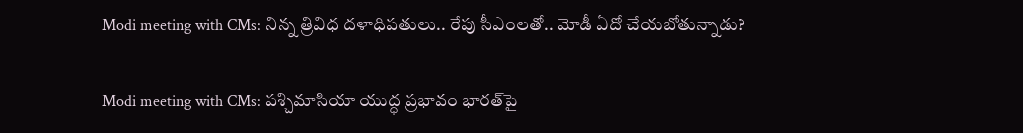Modi meeting with CMs: నిన్న త్రివిధ దళాధిపతులు.. రేపు సీఎంలతో.. మోడీ ఏదో చేయబోతున్నాడు?

Modi meeting with CMs: పశ్చిమాసియా యుద్ధ ప్రభావం భారత్‌పై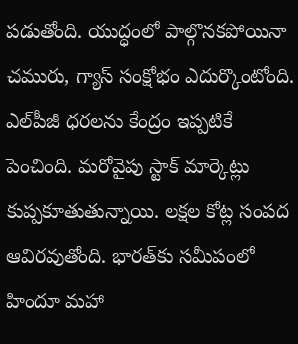పడుతోంది. యుద్ధంలో పాల్గొనకపోయినా చమురు, గ్యాస్‌ సంక్షోభం ఎదుర్కొంటోంది. ఎల్‌పీజీ ధరలను కేంద్రం ఇప్పటికే పెంచింది. మరోవైపు స్టాక్‌ మార్కెట్లు కుప్పకూతుతున్నాయి. లక్షల కోట్ల సంపద ఆవిరవుతోంది. భారత్‌కు సమీపంలో హిందూ మహా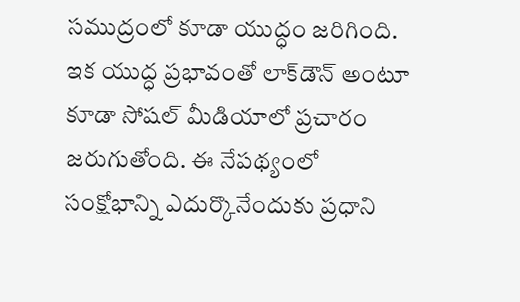సముద్రంలో కూడా యుద్ధం జరిగింది. ఇక యుద్ధ ప్రభావంతో లాక్‌డౌన్‌ అంటూ కూడా సోషల్‌ మీడియాలో ప్రచారం జరుగుతోంది. ఈ నేపథ్యంలో సంక్షోభాన్ని ఎదుర్కొనేందుకు ప్రధాని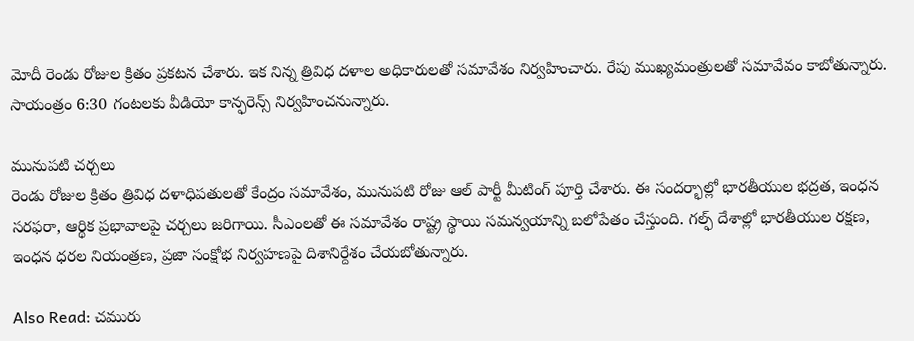మోదీ రెండు రోజుల క్రితం ప్రకటన చేశారు. ఇక నిన్న త్రివిధ దళాల అధికారులతో సమావేశం నిర్వహించారు. రేపు ముఖ్యమంత్రులతో సమావేవం కాబోతున్నారు. సాయంత్రం 6:30 గంటలకు వీడియో కాన్ఫరెన్స్‌ నిర్వహించనున్నారు.

మునుపటి చర్చలు
రెండు రోజుల క్రితం త్రివిధ దళాధిపతులతో కేంద్రం సమావేశం, మునుపటి రోజు ఆల్‌ పార్టీ మీటింగ్‌ పూర్తి చేశారు. ఈ సందర్భాల్లో భారతీయుల భద్రత, ఇంధన సరఫరా, ఆర్థిక ప్రభావాలపై చర్చలు జరిగాయి. సీఎంలతో ఈ సమావేశం రాష్ట్ర స్థాయి సమన్వయాన్ని బలోపేతం చేస్తుంది. గల్ఫ్‌ దేశాల్లో భారతీయుల రక్షణ, ఇంధన ధరల నియంత్రణ, ప్రజా సంక్షోభ నిర్వహణపై దిశానిర్దేశం చేయబోతున్నారు.

Also Read: చమురు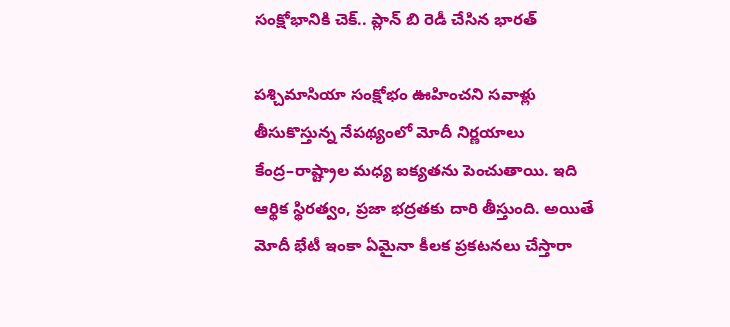సంక్షోభానికి చెక్‌.. ప్లాన్‌ బి రెడీ చేసిన భారత్‌

పశ్చిమాసియా సంక్షోభం ఊహించని సవాళ్లు తీసుకొస్తున్న నేపథ్యంలో మోదీ నిర్ణయాలు కేంద్ర–రాష్ట్రాల మధ్య ఐక్యతను పెంచుతాయి. ఇది ఆర్థిక స్థిరత్వం, ప్రజా భద్రతకు దారి తీస్తుంది. అయితే మోదీ భేటీ ఇంకా ఏమైనా కీలక ప్రకటనలు చేస్తారా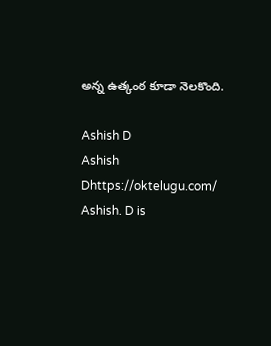అన్న ఉత్కంఠ కూడా నెలకొంది.

Ashish D
Ashish Dhttps://oktelugu.com/
Ashish. D is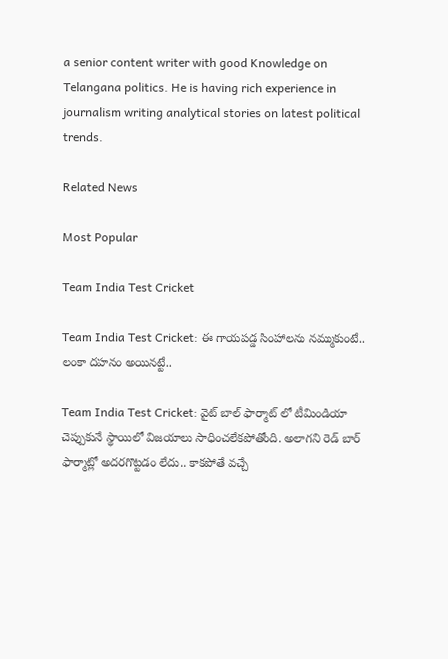a senior content writer with good Knowledge on Telangana politics. He is having rich experience in journalism writing analytical stories on latest political trends.

Related News

Most Popular

Team India Test Cricket

Team India Test Cricket: ఈ గాయపడ్డ సింహాలను నమ్ముకుంటే.. లంకా దహనం అయినట్టే..

Team India Test Cricket: వైట్ బాల్ ఫార్మాట్ లో టీమిండియా చెప్పుకునే స్థాయిలో విజయాలు సాధించలేకపోతోంది. అలాగని రెడ్ బార్ ఫార్మాట్లో అదరగొట్టడం లేదు.. కాకపోతే వచ్చే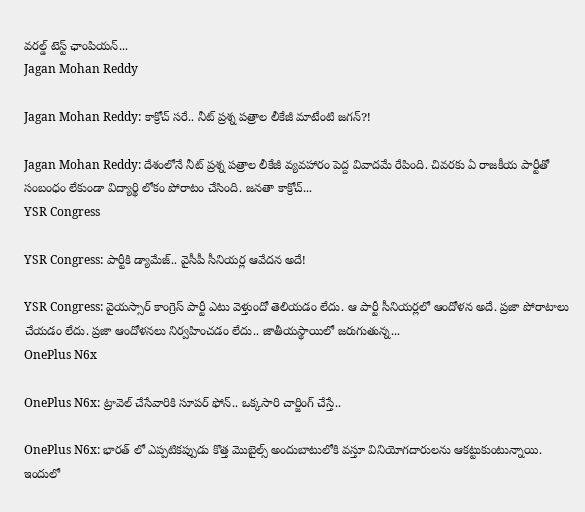వరల్డ్ టెస్ట్ ఛాంపియన్...
Jagan Mohan Reddy

Jagan Mohan Reddy: కాక్రోచ్ సరే.. నీట్ ప్రశ్న పత్రాల లీకేజీ మాటేంటి జగన్?!

Jagan Mohan Reddy: దేశంలోనే నీట్ ప్రశ్న పత్రాల లీకేజీ వ్యవహారం పెద్ద వివాదమే రేపింది. చివరకు ఏ రాజకీయ పార్టీతో సంబంధం లేకుండా విద్యార్థి లోకం పోరాటం చేసింది. జనతా కాక్రోచ్...
YSR Congress

YSR Congress: పార్టీకి డ్యామేజ్.. వైసీపీ సీనియర్ల ఆవేదన అదే!

YSR Congress: వైయస్సార్ కాంగ్రెస్ పార్టీ ఎటు వెళ్తుందో తెలియడం లేదు. ఆ పార్టీ సీనియర్లలో ఆందోళన అదే. ప్రజా పోరాటాలు చేయడం లేదు. ప్రజా ఆందోళనలు నిర్వహించడం లేదు.. జాతీయస్థాయిలో జరుగుతున్న...
OnePlus N6x

OnePlus N6x: ట్రావెల్ చేసేవారికి సూపర్ ఫోన్.. ఒక్కసారి చార్జింగ్ చేస్తే..

OnePlus N6x: భారత్ లో ఎప్పటికప్పుడు కొత్త మొబైల్స్ అందుబాటులోకి వస్తూ వినియోగదారులను ఆకట్టుకుంటున్నాయి. ఇందులో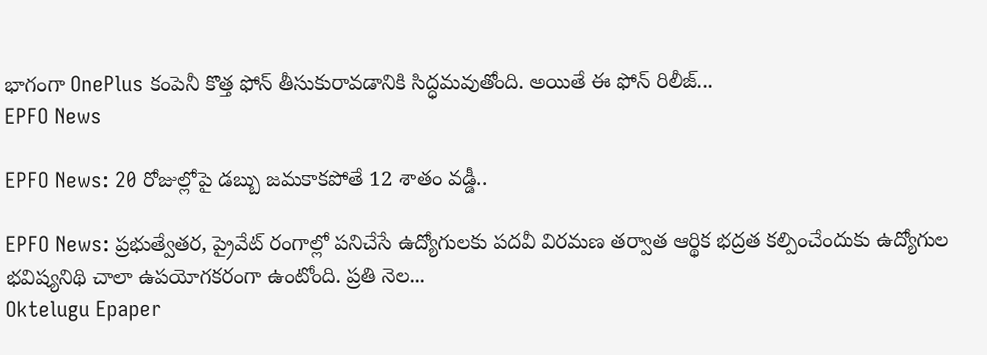భాగంగా OnePlus కంపెనీ కొత్త ఫోన్ తీసుకురావడానికి సిద్ధమవుతోంది. అయితే ఈ ఫోన్ రిలీజ్...
EPFO News

EPFO News: 20 రోజుల్లోపై డబ్బు జమకాకపోతే 12 శాతం వడ్డీ..

EPFO News: ప్రభుత్వేతర, ప్రైవేట్ రంగాల్లో పనిచేసే ఉద్యోగులకు పదవీ విరమణ తర్వాత ఆర్థిక భద్రత కల్పించేందుకు ఉద్యోగుల భవిష్యనిథి చాలా ఉపయోగకరంగా ఉంటోంది. ప్రతి నెల...
Oktelugu Epaper